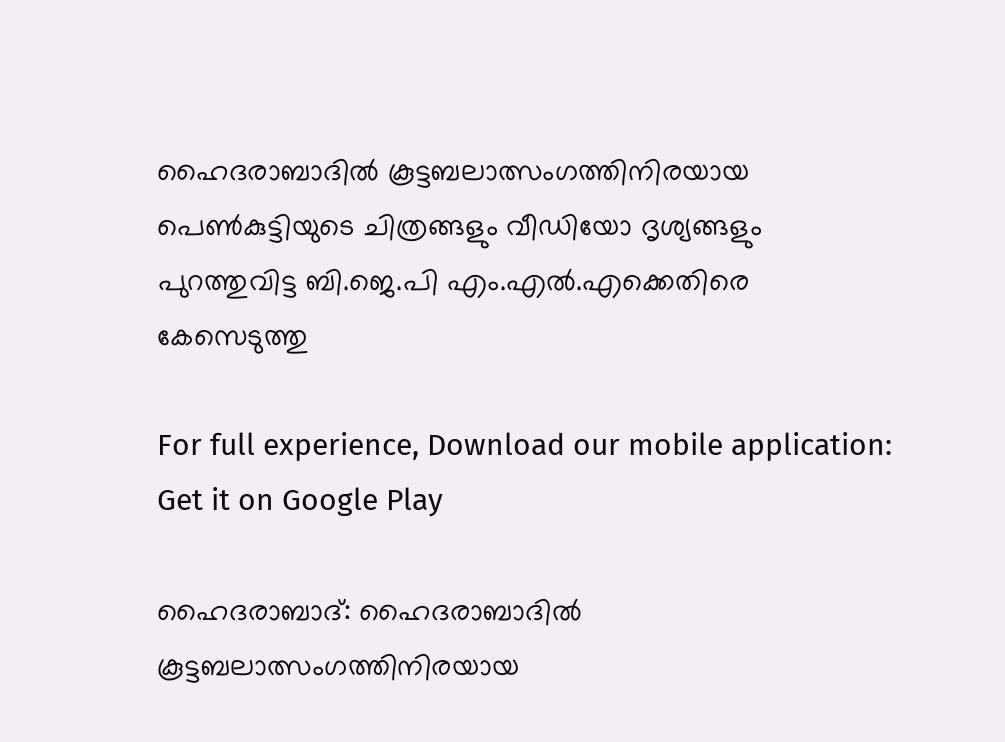ഹൈദരാബാദില്‍ കൂട്ടബലാത്സംഗത്തിനിരയായ പെണ്‍കുട്ടിയുടെ ചിത്രങ്ങളും വീഡിയോ ദൃശ്യങ്ങളും പുറത്തുവിട്ട ബി.ജെ.പി എം.എല്‍.എക്കെതിരെ കേസെടുത്തു

For full experience, Download our mobile application:
Get it on Google Play

ഹൈദരാബാദ്: ഹൈദരാബാദില്‍ കൂട്ടബലാത്സംഗത്തിനിരയായ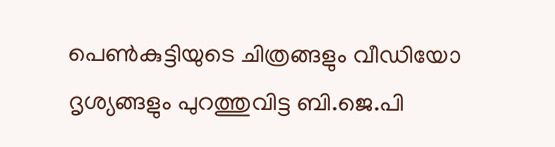പെണ്‍കുട്ടിയുടെ ചിത്രങ്ങളും വീഡിയോ ദൃശ്യങ്ങളും പുറത്തുവിട്ട ബി.ജെ.പി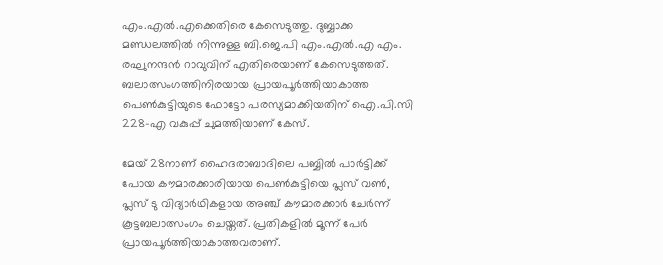എം.എല്‍.എക്കെതിരെ കേസെടുത്തു. ദുബ്ബാക്ക മണ്ഡലത്തില്‍ നിന്നുള്ള ബി.ജെ.പി എം.എല്‍.എ എം. രഘുനന്ദന്‍ റാവുവിന് എതിരെയാണ് കേസെടുത്തത്. ബലാത്സംഗത്തിനിരയായ പ്രായപൂര്‍ത്തിയാകാത്ത പെണ്‍കുട്ടിയുടെ ഫോട്ടോ പരസ്യമാക്കിയതിന് ഐ.പി.സി 228-എ വകുപ്പ് ചുമത്തിയാണ് കേസ്.

മേയ് 28നാണ് ഹൈദരാബാദിലെ പബ്ബില്‍ പാര്‍ട്ടിക്ക് പോയ കൗമാരക്കാരിയായ പെണ്‍കുട്ടിയെ പ്ലസ് വണ്‍, പ്ലസ് ടു വിദ്യാര്‍ഥികളായ അഞ്ച് കൗമാരക്കാര്‍ ചേര്‍ന്ന് കൂട്ടബലാത്സംഗം ചെയ്തത്. പ്രതികളില്‍ മൂന്ന് പേര്‍ പ്രായപൂര്‍ത്തിയാകാത്തവരാണ്.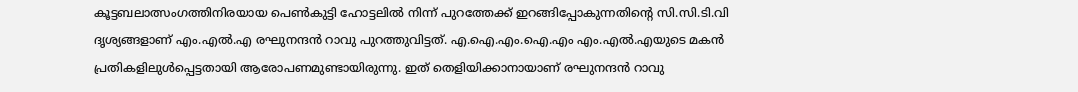കൂട്ടബലാത്സംഗത്തിനിരയായ പെണ്‍കുട്ടി ഹോട്ടലില്‍ നിന്ന് പുറത്തേക്ക് ഇറങ്ങിപ്പോകുന്നതിന്‍റെ സി.സി.ടി.വി ദൃശ്യങ്ങളാണ് എം.എല്‍.എ രഘുനന്ദന്‍ റാവു പുറത്തുവിട്ടത്. എ.ഐ.എം.ഐ.എം എം.എല്‍.എയുടെ മകന്‍ പ്രതികളിലുള്‍പ്പെട്ടതായി ആരോപണമുണ്ടായിരുന്നു. ഇത് തെളിയിക്കാനായാണ് രഘുനന്ദന്‍ റാവു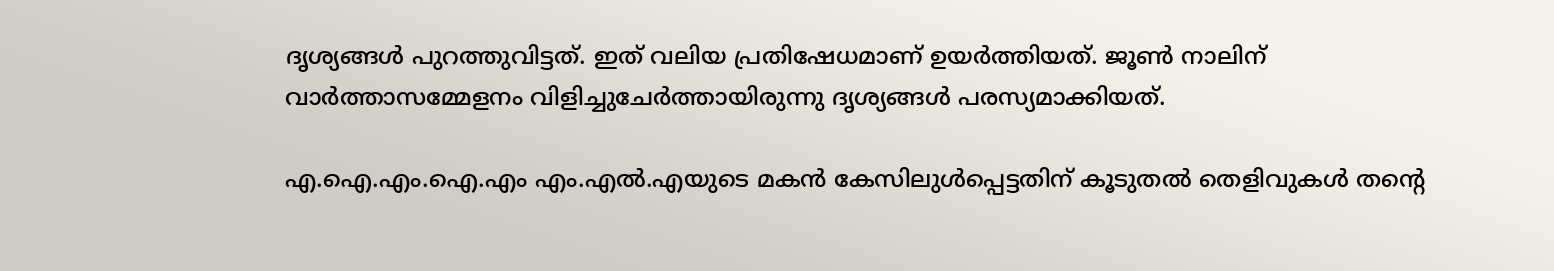ദൃശ്യങ്ങള്‍ പുറത്തുവിട്ടത്. ഇത് വലിയ പ്രതിഷേധമാണ് ഉയര്‍ത്തിയത്. ജൂണ്‍ നാലിന് വാര്‍ത്താസമ്മേളനം വിളിച്ചുചേര്‍ത്തായിരുന്നു ദൃശ്യങ്ങള്‍ പരസ്യമാക്കിയത്.

എ.ഐ.എം.ഐ.എം എം.എല്‍.എയുടെ മകന്‍ കേസിലുള്‍പ്പെട്ടതിന് കൂടുതല്‍ തെളിവുകള്‍ തന്‍റെ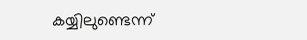കയ്യിലുണ്ടെന്ന്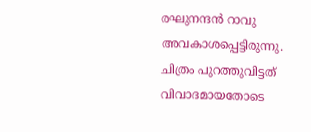രഘുനന്ദന്‍ റാവു അവകാശപ്പെട്ടിരുന്നു. ചിത്രം പുറത്തുവിട്ടത് വിവാദമായതോടെ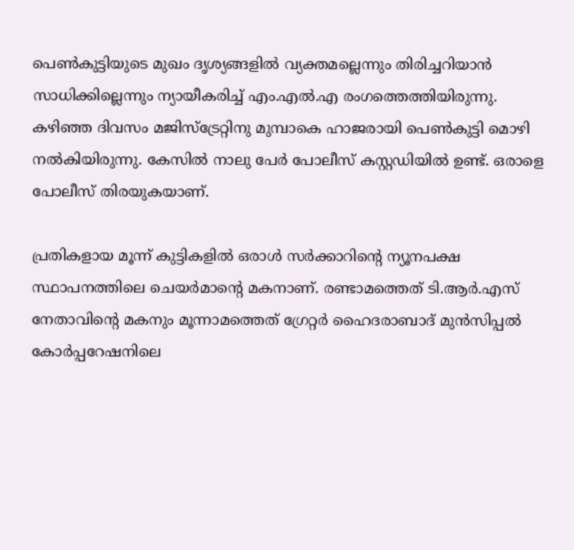പെണ്‍കുട്ടിയുടെ മുഖം ദൃശ്യങ്ങളില്‍ വ്യക്തമല്ലെന്നും തിരിച്ചറിയാന്‍ സാധിക്കില്ലെന്നും ന്യായീകരിച്ച്‌ എം.എല്‍.എ രംഗത്തെത്തിയിരുന്നു. കഴിഞ്ഞ ദിവസം മജിസ്ട്രേറ്റിനു മുമ്പാകെ ഹാജരായി പെണ്‍കുട്ടി മൊഴി നല്‍കിയിരുന്നു. കേസില്‍ നാലു പേര്‍ പോലീസ് കസ്റ്റഡിയില്‍ ഉണ്ട്. ഒരാളെ പോലീസ് തിരയുകയാണ്.

പ്രതികളായ മൂന്ന് കുട്ടികളില്‍ ഒരാള്‍ സര്‍ക്കാറിന്റെ ന്യൂനപക്ഷ സ്ഥാപനത്തിലെ ചെയര്‍മാന്റെ മകനാണ്. രണ്ടാമത്തെത് ടി.ആര്‍.എസ് നേതാവിന്റെ മകനും മൂന്നാമത്തെത് ഗ്രേറ്റര്‍ ഹൈദരാബാദ് മുന്‍സിപ്പല്‍ കോര്‍പ്പറേഷനിലെ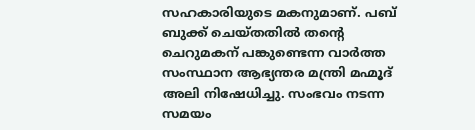സഹകാരിയുടെ മകനുമാണ്. പബ് ബുക്ക് ചെയ്തതില്‍ തന്റെ ചെറുമകന് പങ്കുണ്ടെന്ന വാര്‍ത്ത സംസ്ഥാന ആഭ്യന്തര മന്ത്രി മഹ്മൂദ് അലി നിഷേധിച്ചു. സംഭവം നടന്ന സമയം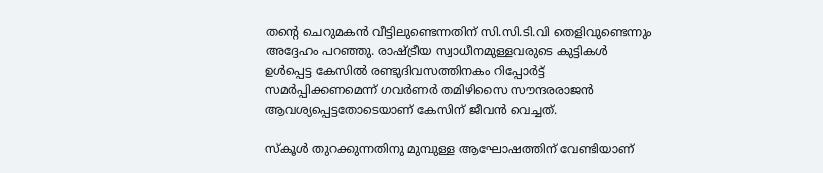തന്റെ ചെറുമകന്‍ വീട്ടിലുണ്ടെന്നതിന് സി.സി.ടി.വി തെളിവുണ്ടെന്നും അദ്ദേഹം പറഞ്ഞു. രാഷ്ട്രീയ സ്വാധീനമുള്ളവരുടെ കുട്ടികള്‍ ഉള്‍പ്പെട്ട കേസില്‍ രണ്ടുദിവസത്തിനകം റിപ്പോര്‍ട്ട് സമര്‍പ്പിക്കണമെന്ന് ഗവര്‍ണര്‍ തമിഴിസൈ സൗന്ദരരാജന്‍ ആവശ്യപ്പെട്ടതോടെയാണ് കേസിന് ജീവന്‍ വെച്ചത്.

സ്കൂള്‍ തുറക്കുന്നതിനു മുമ്പുള്ള ആഘോഷത്തിന് വേണ്ടിയാണ്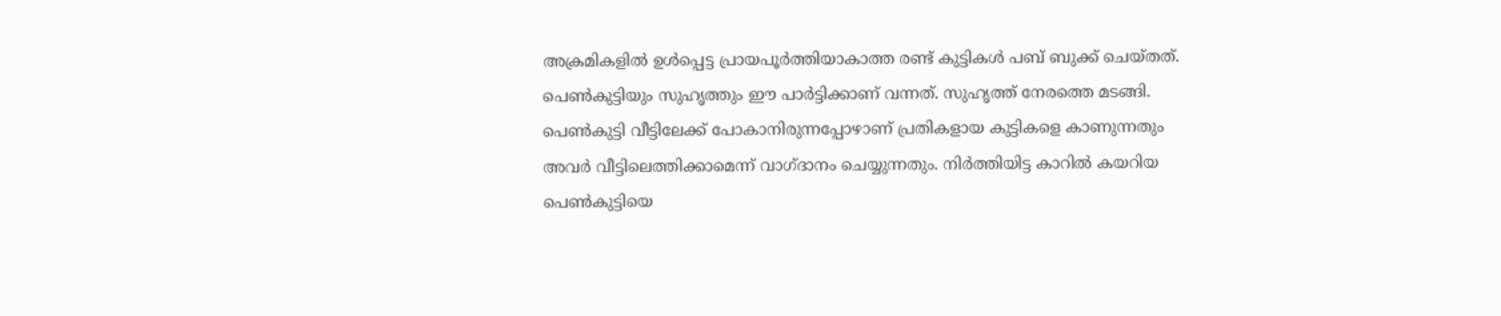അക്രമികളില്‍ ഉള്‍പ്പെട്ട പ്രായപൂര്‍ത്തിയാകാത്ത രണ്ട് കുട്ടികള്‍ പബ് ബുക്ക് ചെയ്തത്. പെണ്‍കുട്ടിയും സുഹൃത്തും ഈ പാര്‍ട്ടിക്കാണ് വന്നത്. സുഹൃത്ത് നേരത്തെ മടങ്ങി. പെണ്‍കുട്ടി വീട്ടിലേക്ക് പോകാനിരുന്നപ്പോഴാണ് പ്രതികളായ കുട്ടികളെ കാണുന്നതും അവര്‍ വീട്ടിലെത്തിക്കാമെന്ന് വാഗ്ദാനം ചെയ്യുന്നതും. നിര്‍ത്തിയിട്ട കാറില്‍ കയറിയ പെണ്‍കുട്ടിയെ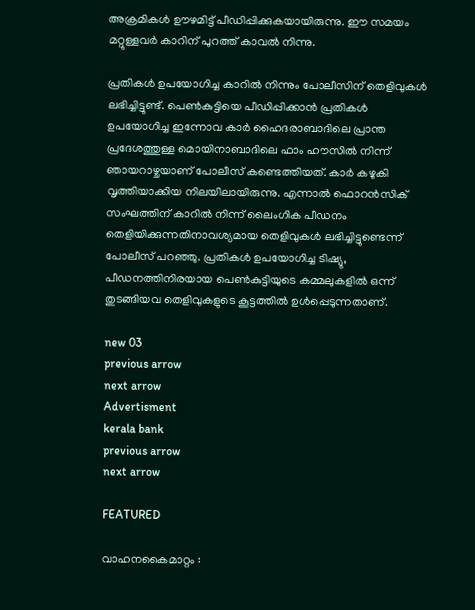അക്രമികള്‍ ഊഴമിട്ട് പീഡിപ്പിക്കുകയായിരുന്നു. ഈ സമയം മറ്റുള്ളവര്‍ കാറിന് പുറത്ത് കാവല്‍ നിന്നു.

പ്രതികള്‍ ഉപയോഗിച്ച കാറില്‍ നിന്നും പോലീസിന് തെളിവുകള്‍ ലഭിച്ചിട്ടുണ്ട്. പെണ്‍കുട്ടിയെ പീഡിപ്പിക്കാന്‍ പ്രതികള്‍ ഉപയോഗിച്ച ഇന്നോവ കാര്‍ ഹൈദരാബാദിലെ പ്രാന്ത പ്രദേശത്തുള്ള മൊയിനാബാദിലെ ഫാം ഹൗസില്‍ നിന്ന് ഞായറാഴ്ചയാണ് പോലീസ് കണ്ടെത്തിയത്. കാര്‍ കഴുകി വൃത്തിയാക്കിയ നിലയിലായിരുന്നു. എന്നാല്‍ ഫൊറന്‍സിക് സംഘത്തിന് കാറില്‍ നിന്ന് ലൈംഗിക പീഡനം തെളിയിക്കുന്നതിനാവശ്യമായ തെളിവുകള്‍ ലഭിച്ചിട്ടുണ്ടെന്ന് പോലീസ് പറഞ്ഞു. പ്രതികള്‍ ഉപയോഗിച്ച ടിഷ്യു, പീഡനത്തിനിരയായ പെണ്‍കുട്ടിയുടെ കമ്മലുകളില്‍ ഒന്ന് തുടങ്ങിയവ തെളിവുകളുടെ കൂട്ടത്തില്‍ ഉള്‍പ്പെടുന്നതാണ്.

new 03
previous arrow
next arrow
Advertisment
kerala bank
previous arrow
next arrow

FEATURED

വാഹനകൈമാറ്റം :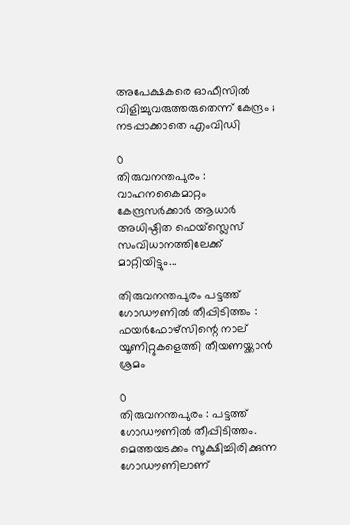അപേക്ഷകരെ ഓഫീസിൽ വിളിച്ചുവരുത്തരുതെന്ന് കേന്ദ്രം ; നടപ്പാക്കാതെ എംവിഡി

0
തിരുവനന്തപുരം : വാഹനകൈമാറ്റം കേന്ദ്രസർക്കാർ ആധാർ അധിഷ്ഠിത ഫെയ്‌സ്ലെസ് സംവിധാനത്തിലേക്ക് മാറ്റിയിട്ടും...

തിരുവനന്തപുരം പട്ടത്ത് ഗോഡൗണിൽ തീപ്പിടിത്തം : ഫയർഫോഴ്‌സിന്റെ നാല് യൂണിറ്റുകളെത്തി തീയണയ്ക്കാൻ ശ്രമം

0
തിരുവനന്തപുരം : പട്ടത്ത് ഗോഡൗണിൽ തീപ്പിടിത്തം. മെത്തയടക്കം സൂക്ഷിച്ചിരിക്കുന്ന ഗോഡൗണിലാണ്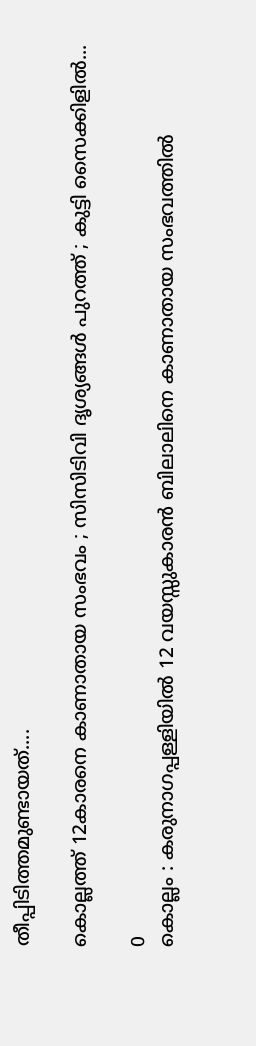തീപ്പിടിത്തമുണ്ടായത്....

കൊല്ലത്ത് 12കാരനെ കാണാതായ സംഭവം ; സിസിടിവി ദൃശ്യങ്ങൾ പുറത്ത് ; കുട്ടി സൈക്കിളിൽ...

0
കൊല്ലം : കരുനാഗപ്പള്ളിയിൽ 12 വയസ്സുകാരൻ ബിലാലിനെ കാണാതായ സംഭവത്തിൽ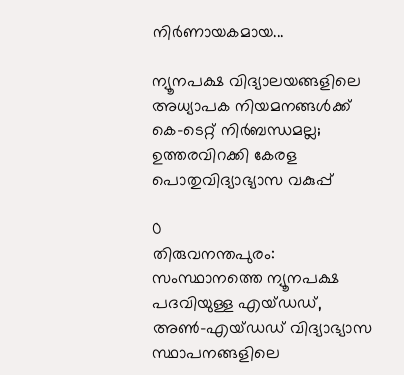നിർണായകമായ...

ന്യൂനപക്ഷ വിദ്യാലയങ്ങളിലെ അധ്യാപക നിയമനങ്ങൾക്ക് കെ-ടെറ്റ് നിർബന്ധമല്ല; ഉത്തരവിറക്കി കേരള പൊതുവിദ്യാഭ്യാസ വകുപ്പ്

0
തിരുവനന്തപുരം: സംസ്ഥാനത്തെ ന്യൂനപക്ഷ പദവിയുള്ള എയ്ഡഡ്, അൺ-എയ്ഡഡ് വിദ്യാഭ്യാസ സ്ഥാപനങ്ങളിലെ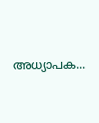അധ്യാപക...